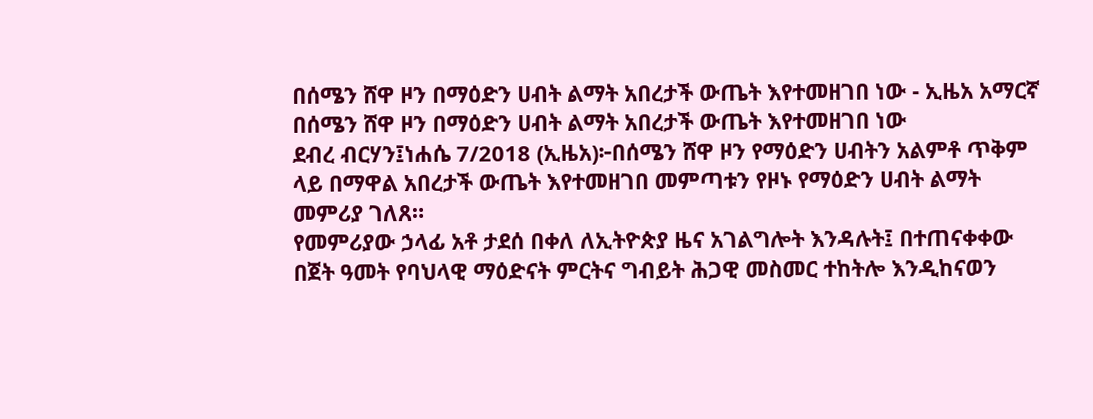በሰሜን ሸዋ ዞን በማዕድን ሀብት ልማት አበረታች ውጤት እየተመዘገበ ነው - ኢዜአ አማርኛ
በሰሜን ሸዋ ዞን በማዕድን ሀብት ልማት አበረታች ውጤት እየተመዘገበ ነው
ደብረ ብርሃን፤ነሐሴ 7/2018 (ኢዜአ)፦በሰሜን ሸዋ ዞን የማዕድን ሀብትን አልምቶ ጥቅም ላይ በማዋል አበረታች ውጤት እየተመዘገበ መምጣቱን የዞኑ የማዕድን ሀብት ልማት መምሪያ ገለጸ።
የመምሪያው ኃላፊ አቶ ታደሰ በቀለ ለኢትዮጵያ ዜና አገልግሎት እንዳሉት፤ በተጠናቀቀው በጀት ዓመት የባህላዊ ማዕድናት ምርትና ግብይት ሕጋዊ መስመር ተከትሎ እንዲከናወን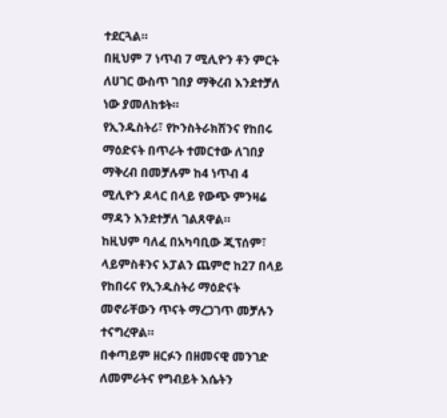ተደርጓል።
በዚህም 7 ነጥብ 7 ሚሊዮን ቶን ምርት ለሀገር ውስጥ ገበያ ማቅረብ እንደተቻለ ነው ያመለከቱት።
የኢንዱስትሪ፣ የኮንስትራክሽንና የከበሩ ማዕድናት በጥራት ተመርተው ለገበያ ማቅረብ በመቻሉም ከ4 ነጥብ 4 ሚሊዮን ዶላር በላይ የውጭ ምንዛሬ ማዳን እንደተቻለ ገልጸዋል።
ከዚህም ባለፈ በአካባቢው ጂፕሰም፣ ላይምስቶንና ኦፓልን ጨምሮ ከ27 በላይ የከበሩና የኢንዱስትሪ ማዕድናት መኖራቸውን ጥናት ማረጋገጥ መቻሉን ተናግረዋል።
በቀጣይም ዘርፉን በዘመናዊ መንገድ ለመምራትና የግብይት እሴትን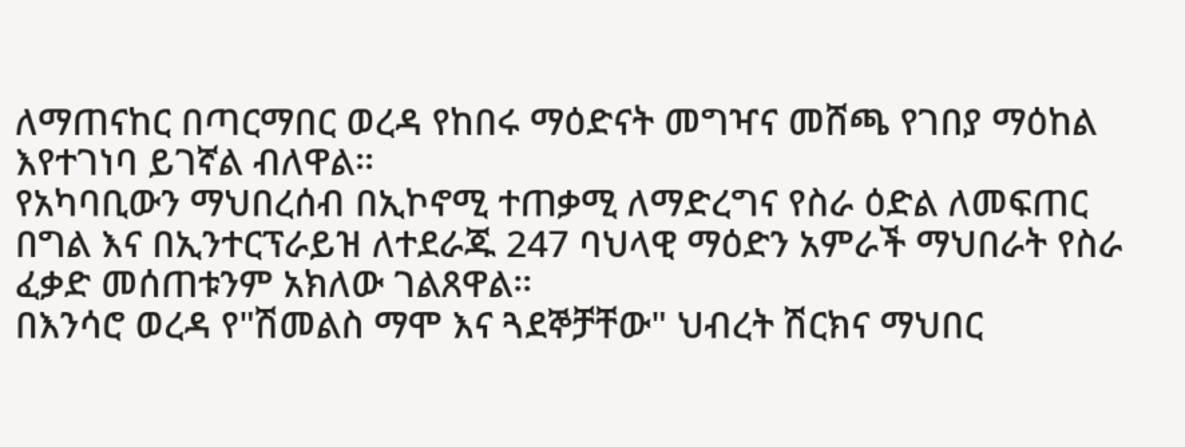ለማጠናከር በጣርማበር ወረዳ የከበሩ ማዕድናት መግዣና መሸጫ የገበያ ማዕከል እየተገነባ ይገኛል ብለዋል።
የአካባቢውን ማህበረሰብ በኢኮኖሚ ተጠቃሚ ለማድረግና የስራ ዕድል ለመፍጠር በግል እና በኢንተርፕራይዝ ለተደራጁ 247 ባህላዊ ማዕድን አምራች ማህበራት የስራ ፈቃድ መሰጠቱንም አክለው ገልጸዋል።
በእንሳሮ ወረዳ የ"ሽመልስ ማሞ እና ጓደኞቻቸው" ህብረት ሽርክና ማህበር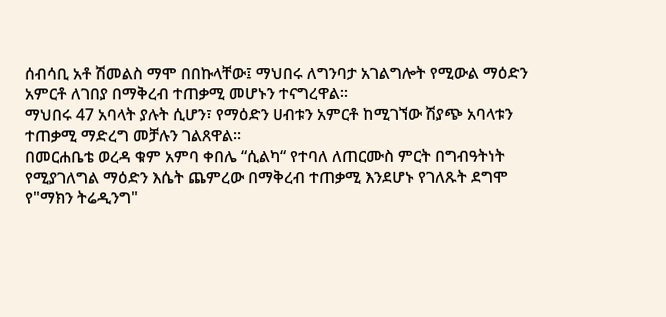ሰብሳቢ አቶ ሽመልስ ማሞ በበኩላቸው፤ ማህበሩ ለግንባታ አገልግሎት የሚውል ማዕድን አምርቶ ለገበያ በማቅረብ ተጠቃሚ መሆኑን ተናግረዋል።
ማህበሩ 47 አባላት ያሉት ሲሆን፣ የማዕድን ሀብቱን አምርቶ ከሚገኘው ሽያጭ አባላቱን ተጠቃሚ ማድረግ መቻሉን ገልጸዋል።
በመርሐቤቴ ወረዳ ቁም አምባ ቀበሌ “ሲልካ“ የተባለ ለጠርሙስ ምርት በግብዓትነት የሚያገለግል ማዕድን እሴት ጨምረው በማቅረብ ተጠቃሚ እንደሆኑ የገለጹት ደግሞ የ"ማክን ትሬዲንግ"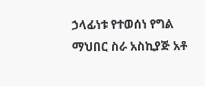ኃላፊነቱ የተወሰነ የግል ማህበር ስራ አስኪያጅ አቶ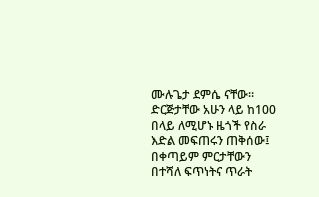ሙሉጌታ ደምሴ ናቸው።
ድርጅታቸው አሁን ላይ ከ100 በላይ ለሚሆኑ ዜጎች የስራ እድል መፍጠሩን ጠቅሰው፤ በቀጣይም ምርታቸውን በተሻለ ፍጥነትና ጥራት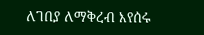ለገበያ ለማቅረብ እየሰሩ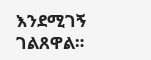እንደሚገኝ ገልጸዋል።